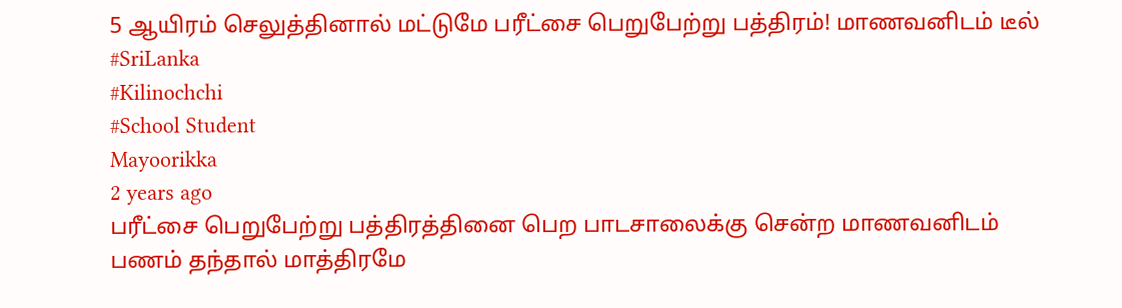5 ஆயிரம் செலுத்தினால் மட்டுமே பரீட்சை பெறுபேற்று பத்திரம்! மாணவனிடம் டீல்
#SriLanka
#Kilinochchi
#School Student
Mayoorikka
2 years ago
பரீட்சை பெறுபேற்று பத்திரத்தினை பெற பாடசாலைக்கு சென்ற மாணவனிடம் பணம் தந்தால் மாத்திரமே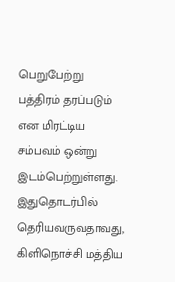பெறுபேற்று பத்திரம் தரப்படும் என மிரட்டிய சம்பவம் ஒன்று இடம்பெற்றுள்ளது.
இதுதொடர்பில் தெரியவருவதாவது, கிளிநொச்சி மத்திய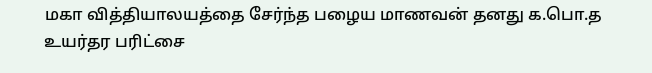மகா வித்தியாலயத்தை சேர்ந்த பழைய மாணவன் தனது க.பொ.த உயர்தர பரிட்சை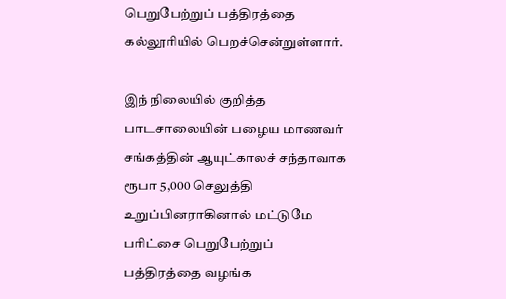பெறுபேற்றுப் பத்திரத்தை கல்லூரியில் பெறச்சென்றுள்ளார்.

இந் நிலையில் குறித்த பாடசாலையின் பழைய மாணவர் சங்கத்தின் ஆயுட்காலச் சந்தாவாக ரூபா 5,000 செலுத்தி உறுப்பினராகினால் மட்டுமே பரிட்சை பெறுபேற்றுப் பத்திரத்தை வழங்க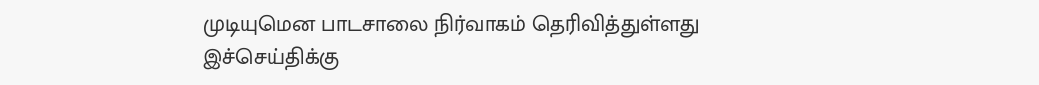முடியுமென பாடசாலை நிர்வாகம் தெரிவித்துள்ளது
இச்செய்திக்கு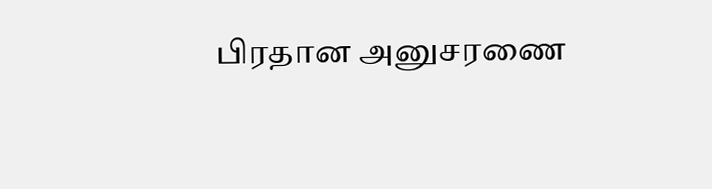பிரதான அனுசரணை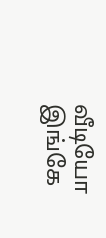வீடியோ இங்கே